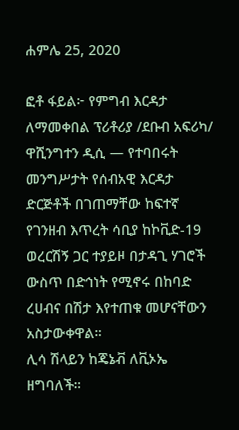ሐምሌ 25, 2020

ፎቶ ፋይል፦ የምግብ እርዳታ ለማመቀበል ፕሪቶሪያ /ደቡብ አፍሪካ/
ዋሺንግተን ዲሲ — የተባበሩት መንግሥታት የሰብአዊ እርዳታ ድርጅቶች በገጠማቸው ከፍተኛ የገንዘብ እጥረት ሳቢያ ከኮቪድ-19 ወረርሽኝ ጋር ተያይዞ በታዳጊ ሃገሮች ውስጥ በድኅነት የሚኖሩ በከባድ ረሀብና በሽታ እየተጠቁ መሆናቸውን አስታውቀዋል።
ሊሳ ሽላይን ከጄኔቭ ለቪኦኤ ዘግባለች።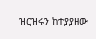ዝርዝሩን ከተያያዘው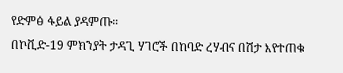የድምፅ ፋይል ያዳምጡ።
በኮቪድ-19 ምክንያት ታዳጊ ሃገሮች በከባድ ረሃብና በሽታ እየተጠቁ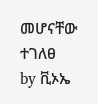መሆናቸው ተገለፀ
by ቪኦኤ